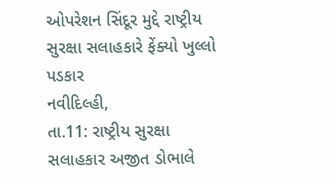ઓપરેશન સિંદૂર મુદ્દે રાષ્ટ્રીય સુરક્ષા સલાહકારે ફેંક્યો ખુલ્લો પડકાર
નવીદિલ્હી,
તા.11: રાષ્ટ્રીય સુરક્ષા સલાહકાર અજીત ડોભાલે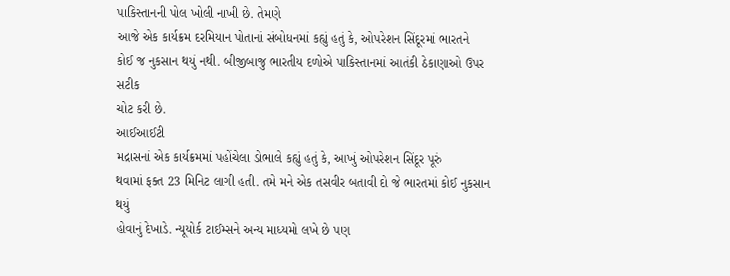પાકિસ્તાનની પોલ ખોલી નાખી છે. તેમણે
આજે એક કાર્યક્રમ દરમિયાન પોતાનાં સંબોધનમાં કહ્યું હતું કે, ઓપરેશન સિંદૂરમાં ભારતને
કોઈ જ નુકસાન થયું નથી. બીજીબાજુ ભારતીય દળોએ પાકિસ્તાનમાં આતંકી ઠેકાણાઓ ઉપર સટીક
ચોટ કરી છે.
આઈઆઈટી
મદ્રાસનાં એક કાર્યક્રમમાં પહોંચેલા ડોભાલે કહ્યું હતું કે, આખું ઓપરેશન સિંદૂર પૂરું
થવામાં ફક્ત 23 મિનિટ લાગી હતી. તમે મને એક તસવીર બતાવી દો જે ભારતમાં કોઈ નુકસાન થયું
હોવાનું દેખાડે. ન્યૂયોર્ક ટાઈમ્સને અન્ય માધ્યમો લખે છે પણ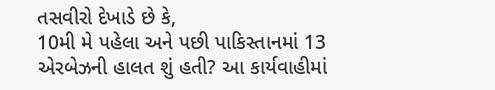તસવીરો દેખાડે છે કે,
10મી મે પહેલા અને પછી પાકિસ્તાનમાં 13 એરબેઝની હાલત શું હતી? આ કાર્યવાહીમાં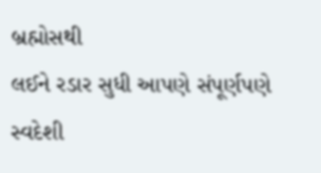બ્રહ્મોસથી
લઈને રડાર સુધી આપણે સંપૂર્ણપણે સ્વદેશી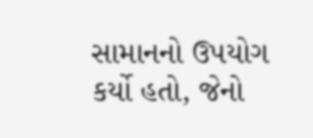સામાનનો ઉપયોગ કર્યો હતો, જેનો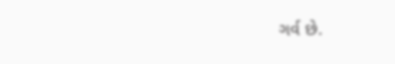ગર્વ છે.